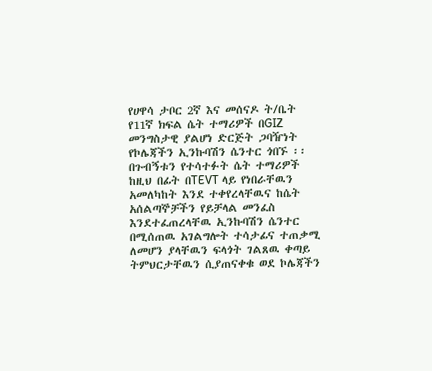የሀዋሳ ታቦር 2ኛ እና መሰናዶ ት/ቤት የ11ኛ ክፍል ሴት ተማሪዎች በGIZ መንግስታዊ ያልሆነ ድርጅት ጋባዥነት የኮሌጃችን ኢንኩባሽን ሴንተር ጎበኙ ፡፡ በጉብኝቱን የተሳተፉት ሴት ተማሪዎች ከዚህ በፊት በTEVT ላይ የነበራቸዉን አመለካከት እንደ ተቀየረላቸዉና ከሴት አሰልጣኞቻችን የይቻላል መንፈስ እንደተፈጠረላቸዉ ኢንኩባሽን ሴንተር በሚሰጠዉ አገልግሎት ተሳታፊና ተጠቃሚ ለመሆን ያላቸዉን ፍላጎት ገልጸዉ ቀጣይ ትምህርታቸዉን ሲያጠናቀቁ ወደ ኮሌጃችን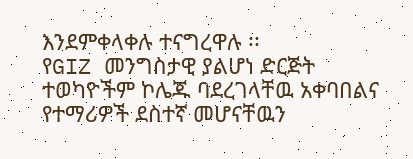እንደምቀላቀሉ ተናግረዋሉ ፡፡
የGIZ መንግስታዊ ያልሆነ ድርጅት ተወካዮችም ኮሌጁ ባደረገላቸዉ አቀባበልና የተማሪዎች ደስተኛ መሆናቸዉን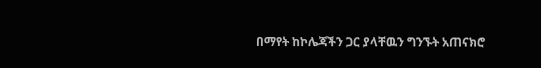በማየት ከኮሌጃችን ጋር ያላቸዉን ግንኙት አጠናክሮ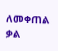ለመቀጠል ቃል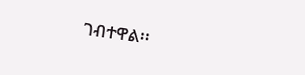ገብተዋል፡፡